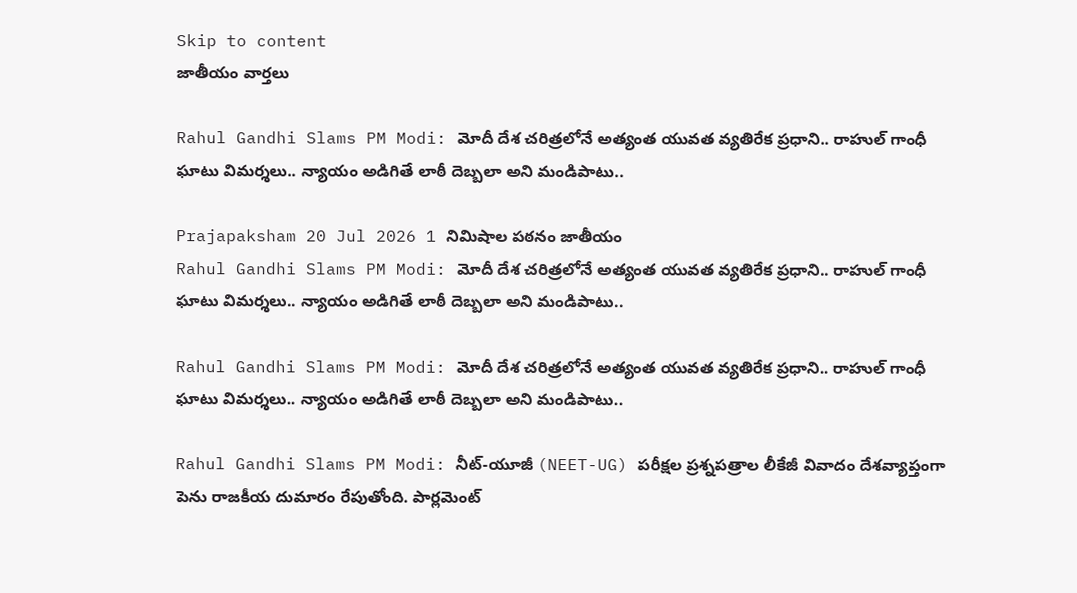Skip to content
జాతీయం వార్తలు

Rahul Gandhi Slams PM Modi: మోదీ దేశ చరిత్రలోనే అత్యంత యువత వ్యతిరేక ప్రధాని.. రాహుల్ గాంధీ ఘాటు విమర్శలు.. న్యాయం అడిగితే లాఠీ దెబ్బలా అని మండిపాటు..

Prajapaksham 20 Jul 2026 1 నిమిషాల పఠనం జాతీయం
Rahul Gandhi Slams PM Modi: మోదీ దేశ చరిత్రలోనే అత్యంత యువత వ్యతిరేక ప్రధాని.. రాహుల్ గాంధీ ఘాటు విమర్శలు.. న్యాయం అడిగితే లాఠీ దెబ్బలా అని మండిపాటు..

Rahul Gandhi Slams PM Modi: మోదీ దేశ చరిత్రలోనే అత్యంత యువత వ్యతిరేక ప్రధాని.. రాహుల్ గాంధీ ఘాటు విమర్శలు.. న్యాయం అడిగితే లాఠీ దెబ్బలా అని మండిపాటు..

Rahul Gandhi Slams PM Modi: నీట్-యూజీ (NEET-UG) పరీక్షల ప్రశ్నపత్రాల లీకేజీ వివాదం దేశవ్యాప్తంగా పెను రాజకీయ దుమారం రేపుతోంది. పార్లమెంట్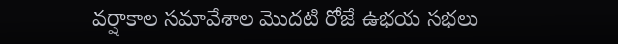వర్షాకాల సమావేశాల మొదటి రోజే ఉభయ సభలు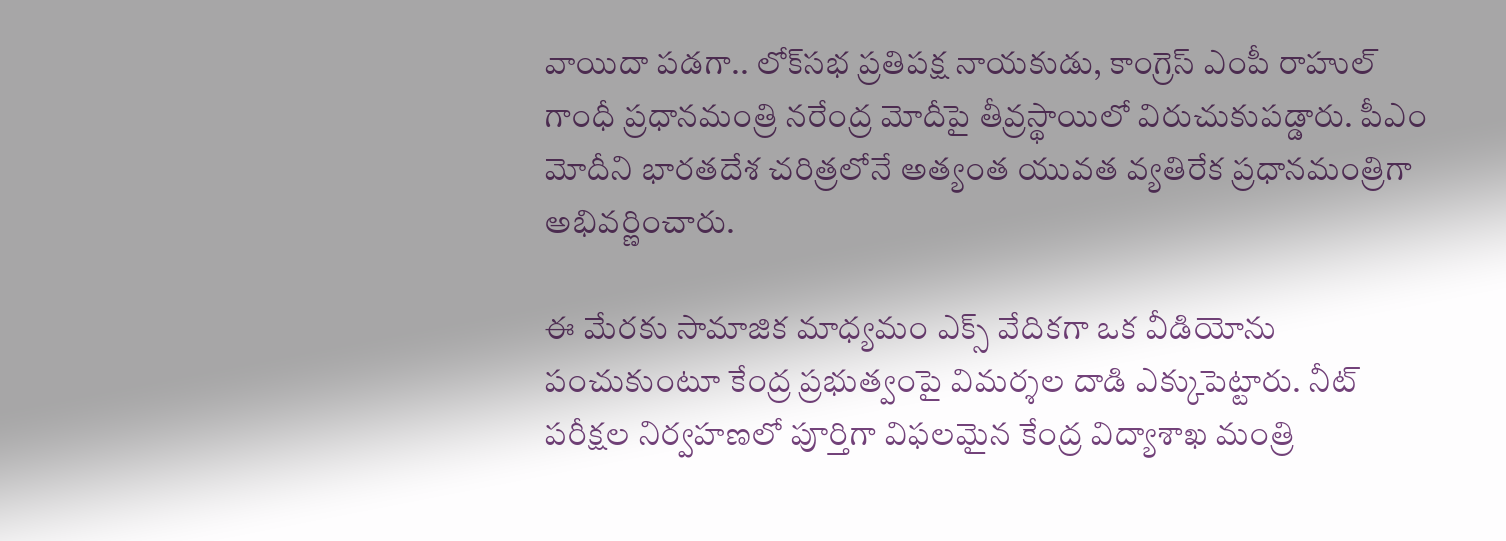వాయిదా పడగా.. లోక్‌సభ ప్రతిపక్ష నాయకుడు, కాంగ్రెస్ ఎంపీ రాహుల్ గాంధీ ప్రధానమంత్రి నరేంద్ర మోదీపై తీవ్రస్థాయిలో విరుచుకుపడ్డారు. పీఎం మోదీని భారతదేశ చరిత్రలోనే అత్యంత యువత వ్యతిరేక ప్రధానమంత్రిగా అభివర్ణించారు.

ఈ మేరకు సామాజిక మాధ్యమం ఎక్స్‌ వేదికగా ఒక వీడియోను పంచుకుంటూ కేంద్ర ప్రభుత్వంపై విమర్శల దాడి ఎక్కుపెట్టారు. నీట్ పరీక్షల నిర్వహణలో పూర్తిగా విఫలమైన కేంద్ర విద్యాశాఖ మంత్రి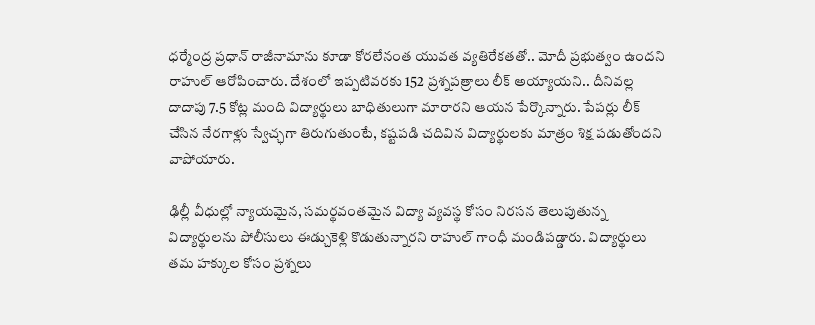ధర్మేంద్ర ప్రధాన్ రాజీనామాను కూడా కోరలేనంత యువత వ్యతిరేకతతో.. మోదీ ప్రభుత్వం ఉందని రాహుల్ ఆరోపించారు. దేశంలో ఇప్పటివరకు 152 ప్రశ్నపత్రాలు లీక్ అయ్యాయని.. దీనివల్ల దాదాపు 7.5 కోట్ల మంది విద్యార్థులు బాధితులుగా మారారని ఆయన పేర్కొన్నారు. పేపర్లు లీక్ చేసిన నేరగాళ్లు స్వేచ్ఛగా తిరుగుతుంటే, కష్టపడి చదివిన విద్యార్థులకు మాత్రం శిక్ష పడుతోందని వాపోయారు.

ఢిల్లీ వీధుల్లో న్యాయమైన, సమర్థవంతమైన విద్యా వ్యవస్థ కోసం నిరసన తెలుపుతున్న విద్యార్థులను పోలీసులు ఈడ్చుకెళ్లి కొడుతున్నారని రాహుల్ గాంధీ మండిపడ్డారు. విద్యార్థులు తమ హక్కుల కోసం ప్రశ్నలు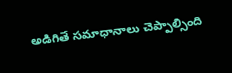అడిగితే సమాధానాలు చెప్పాల్సింది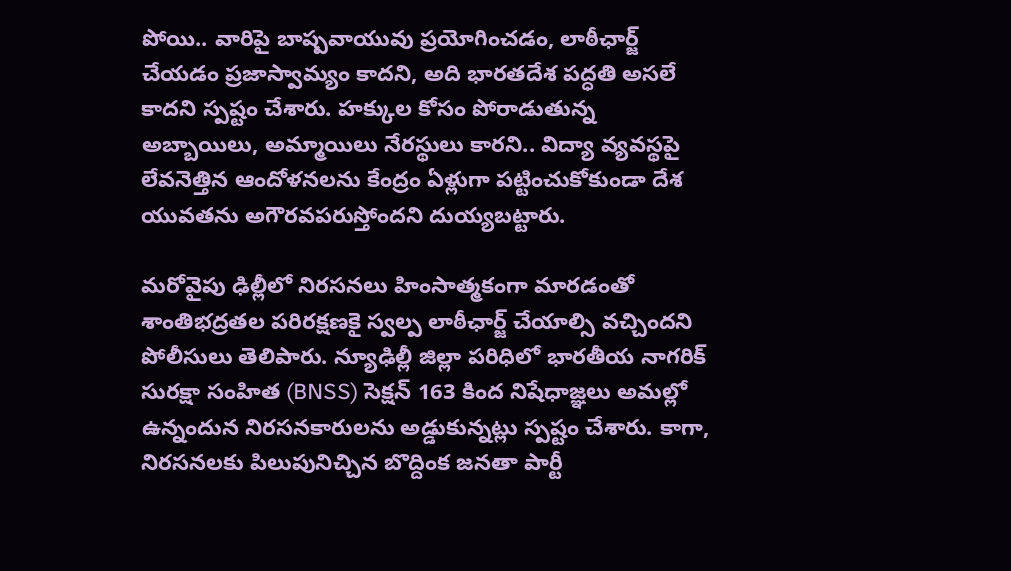పోయి.. వారిపై బాష్పవాయువు ప్రయోగించడం, లాఠీఛార్జ్ చేయడం ప్రజాస్వామ్యం కాదని, అది భారతదేశ పద్ధతి అసలే కాదని స్పష్టం చేశారు. హక్కుల కోసం పోరాడుతున్న అబ్బాయిలు, అమ్మాయిలు నేరస్థులు కారని.. విద్యా వ్యవస్థపై లేవనెత్తిన ఆందోళనలను కేంద్రం ఏళ్లుగా పట్టించుకోకుండా దేశ యువతను అగౌరవపరుస్తోందని దుయ్యబట్టారు.

మరోవైపు ఢిల్లీలో నిరసనలు హింసాత్మకంగా మారడంతో శాంతిభద్రతల పరిరక్షణకై స్వల్ప లాఠీఛార్జ్ చేయాల్సి వచ్చిందని పోలీసులు తెలిపారు. న్యూఢిల్లీ జిల్లా పరిధిలో భారతీయ నాగరిక్ సురక్షా సంహిత (BNSS) సెక్షన్ 163 కింద నిషేధాజ్ఞలు అమల్లో ఉన్నందున నిరసనకారులను అడ్డుకున్నట్లు స్పష్టం చేశారు. కాగా, నిరసనలకు పిలుపునిచ్చిన బొద్దింక జనతా పార్టీ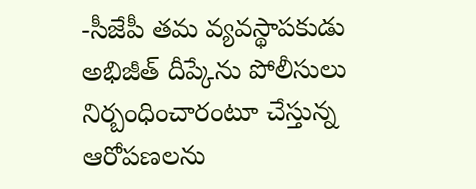-సీజేపీ తమ వ్యవస్థాపకుడు అభిజీత్ దీప్కేను పోలీసులు నిర్బంధించారంటూ చేస్తున్న ఆరోపణలను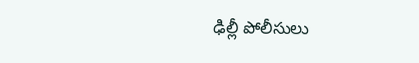ఢిల్లీ పోలీసులు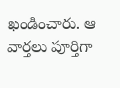ఖండించారు. ఆ వార్తలు పూర్తిగా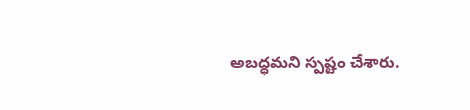అబద్ధమని స్పష్టం చేశారు.